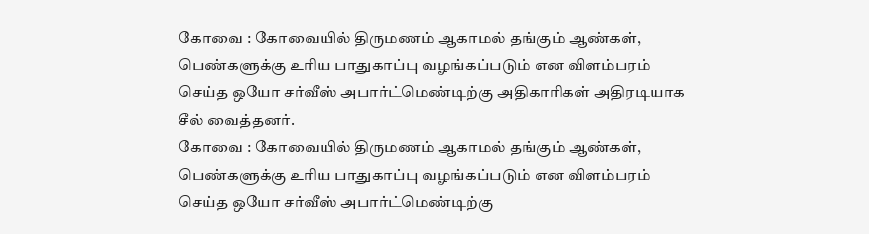கோவை : கோவையில் திருமணம் ஆகாமல் தங்கும் ஆண்கள், பெண்களுக்கு உரிய பாதுகாப்பு வழங்கப்படும் என விளம்பரம் செய்த ஒயோ சர்வீஸ் அபார்ட்மெண்டிற்கு அதிகாரிகள் அதிரடியாக சீல் வைத்தனர்.
கோவை : கோவையில் திருமணம் ஆகாமல் தங்கும் ஆண்கள், பெண்களுக்கு உரிய பாதுகாப்பு வழங்கப்படும் என விளம்பரம் செய்த ஒயோ சர்வீஸ் அபார்ட்மெண்டிற்கு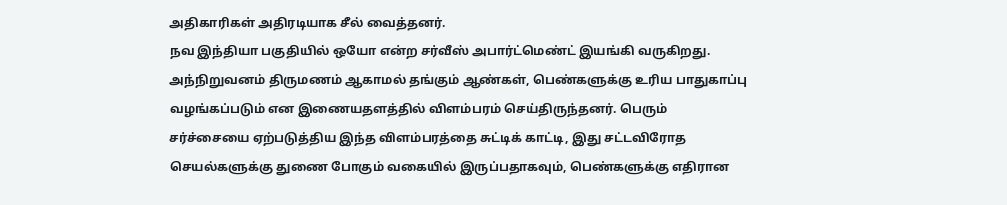அதிகாரிகள் அதிரடியாக சீல் வைத்தனர்.
நவ இந்தியா பகுதியில் ஒயோ என்ற சர்வீஸ் அபார்ட்மெண்ட் இயங்கி வருகிறது. அந்நிறுவனம் திருமணம் ஆகாமல் தங்கும் ஆண்கள், பெண்களுக்கு உரிய பாதுகாப்பு வழங்கப்படும் என இணையதளத்தில் விளம்பரம் செய்திருந்தனர். பெரும் சர்ச்சையை ஏற்படுத்திய இந்த விளம்பரத்தை சுட்டிக் காட்டி, இது சட்டவிரோத செயல்களுக்கு துணை போகும் வகையில் இருப்பதாகவும், பெண்களுக்கு எதிரான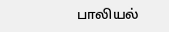பாலியல்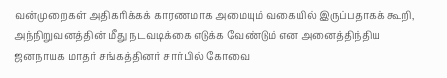வன்முறைகள் அதிகரிக்கக் காரணமாக அமையும் வகையில் இருப்பதாகக் கூறி, அந்நிறுவனத்தின் மீது நடவடிக்கை எடுக்க வேண்டும் என அனைத்திந்திய ஜனநாயக மாதர் சங்கத்தினர் சார்பில் கோவை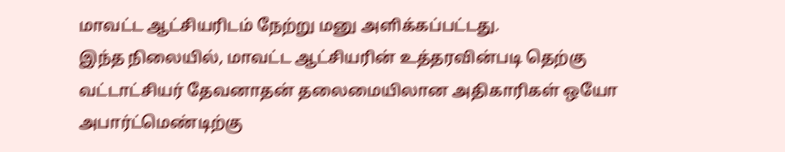மாவட்ட ஆட்சியரிடம் நேற்று மனு அளிக்கப்பட்டது.
இந்த நிலையில், மாவட்ட ஆட்சியரின் உத்தரவின்படி தெற்கு வட்டாட்சியர் தேவனாதன் தலைமையிலான அதிகாரிகள் ஒயோ அபார்ட்மெண்டிற்கு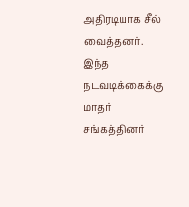அதிரடியாக சீல் வைத்தனர். இந்த நடவடிக்கைக்கு மாதர் சங்கத்தினர்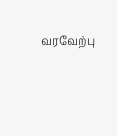வரவேற்பு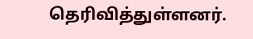தெரிவித்துள்ளனர்.